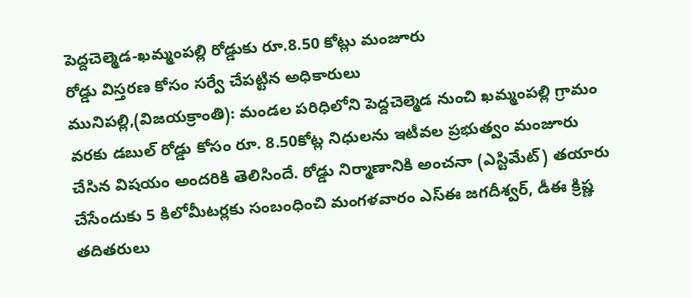పెద్దచెల్మెడ-ఖమ్మంపల్లి రోడ్డుకు రూ.8.50 కోట్లు మంజూరు
రోడ్డు విస్తరణ కోసం సర్వే చేపట్టిన అధికారులు
మునిపల్లి,(విజయక్రాంతి): మండల పరిధిలోని పెద్దచెల్మెడ నుంచి ఖమ్మంపల్లి గ్రామం వరకు డబుల్ రోడ్డు కోసం రూ. 8.50కోట్ల నిధులను ఇటీవల ప్రభుత్వం మంజూరు చేసిన విషయం అందరికి తెలిసిందే. రోడ్డు నిర్మాణానికి అంచనా (ఎస్టిమేట్) తయారు చేసేందుకు 5 కిలోమీటర్లకు సంబంధించి మంగళవారం ఎస్ఈ జగదీశ్వర్, డీఈ క్రిష్ణ తదితరులు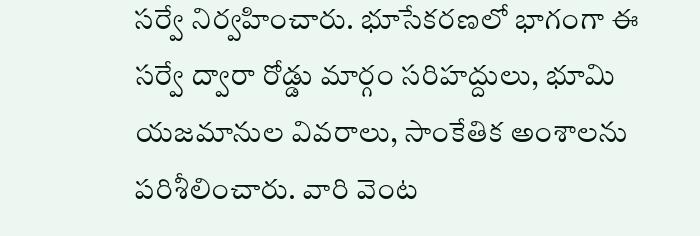సర్వే నిర్వహించారు. భూసేకరణలో భాగంగా ఈ సర్వే ద్వారా రోడ్డు మార్గం సరిహద్దులు, భూమి యజమానుల వివరాలు, సాంకేతిక అంశాలను పరిశీలించారు. వారి వెంట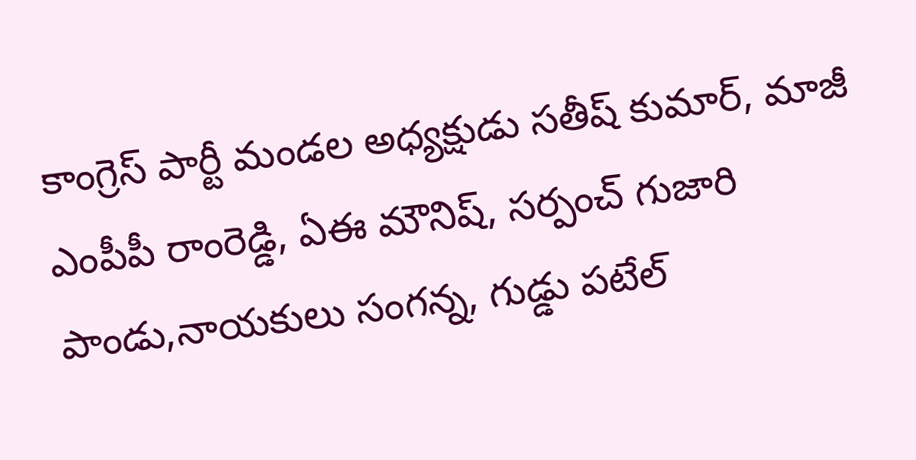కాంగ్రెస్ పార్టీ మండల అధ్యక్షుడు సతీష్ కుమార్, మాజీ ఎంపీపీ రాంరెడ్డి, ఏఈ మౌనిష్, సర్పంచ్ గుజారి పాండు,నాయకులు సంగన్న, గుడ్డు పటేల్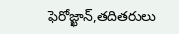ఫెరోజ్ఖాన్,తదితరులు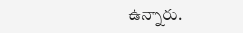ఉన్నారు.